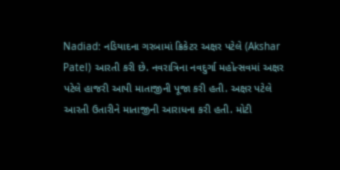Nadiad: નડિયાદના ગરબામાં ક્રિકેટર અક્ષર પટેલે (Akshar Patel) આરતી કરી છે. નવરાત્રિના નવદુર્ગા મહોત્સવમાં અક્ષર પટેલે હાજરી આપી માતાજીની પૂજા કરી હતી. અક્ષર પટેલે આરતી ઉતારીને માતાજીની આરાધના કરી હતી. મોટી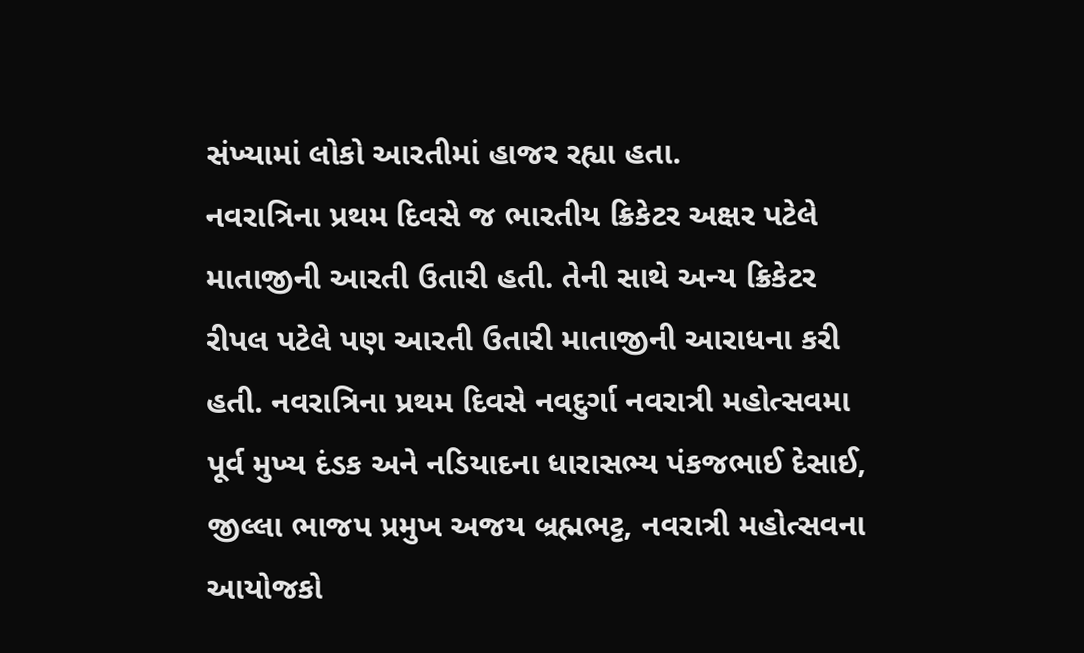સંખ્યામાં લોકો આરતીમાં હાજર રહ્યા હતા.
નવરાત્રિના પ્રથમ દિવસે જ ભારતીય ક્રિકેટર અક્ષર પટેલે માતાજીની આરતી ઉતારી હતી. તેની સાથે અન્ય ક્રિકેટર રીપલ પટેલે પણ આરતી ઉતારી માતાજીની આરાધના કરી હતી. નવરાત્રિના પ્રથમ દિવસે નવદુર્ગા નવરાત્રી મહોત્સવમા પૂર્વ મુખ્ય દંડક અને નડિયાદના ધારાસભ્ય પંકજભાઈ દેસાઈ, જીલ્લા ભાજપ પ્રમુખ અજય બ્રહ્મભટ્ટ, નવરાત્રી મહોત્સવના આયોજકો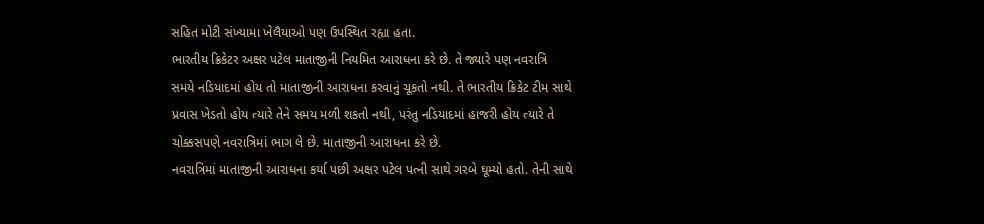સહિત મોટી સંખ્યામા ખેલૈયાઓ પણ ઉપસ્થિત રહ્યા હતા.
ભારતીય ક્રિકેટર અક્ષર પટેલ માતાજીની નિયમિત આરાધના કરે છે. તે જ્યારે પણ નવરાત્રિ સમયે નડિયાદમાં હોય તો માતાજીની આરાધના કરવાનું ચૂકતો નથી. તે ભારતીય ક્રિકેટ ટીમ સાથે પ્રવાસ ખેડતો હોય ત્યારે તેને સમય મળી શકતો નથી, પરંતુ નડિયાદમાં હાજરી હોય ત્યારે તે ચોક્કસપણે નવરાત્રિમાં ભાગ લે છે. માતાજીની આરાધના કરે છે.
નવરાત્રિમાં માતાજીની આરાધના કર્યા પછી અક્ષર પટેલ પત્ની સાથે ગરબે ઘૂમ્યો હતો. તેની સાથે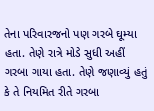તેના પરિવારજનો પણ ગરબે ઘૂમ્યા હતા. તેણે રાત્રે મોડે સુધી અહીં ગરબા ગાયા હતા. તેણે જણાવ્યું હતું કે તે નિયમિત રીતે ગરબા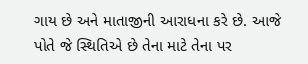ગાય છે અને માતાજીની આરાધના કરે છે. આજે પોતે જે સ્થિતિએ છે તેના માટે તેના પર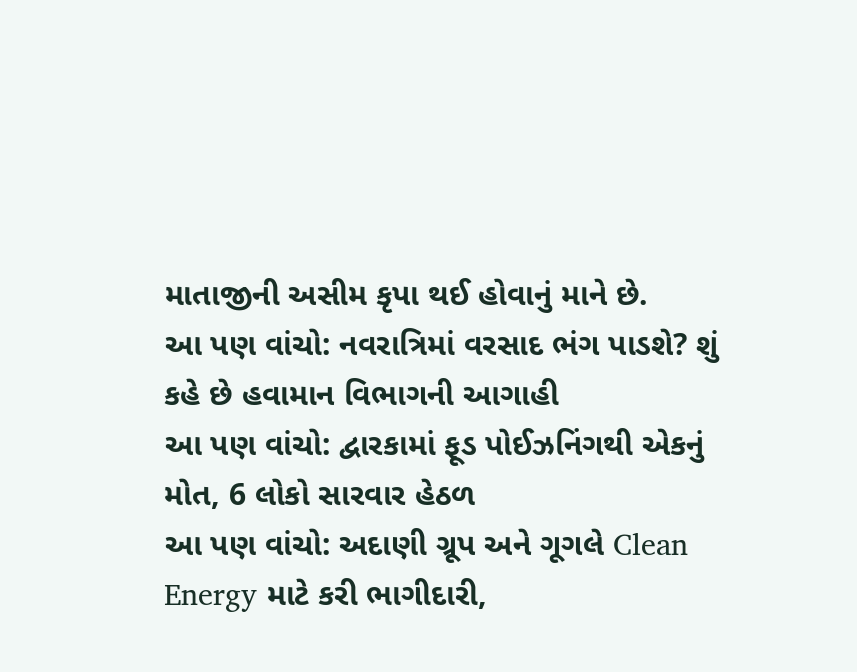માતાજીની અસીમ કૃપા થઈ હોવાનું માને છે.
આ પણ વાંચો: નવરાત્રિમાં વરસાદ ભંગ પાડશે? શું કહે છે હવામાન વિભાગની આગાહી
આ પણ વાંચો: દ્વારકામાં ફૂડ પોઈઝનિંગથી એકનું મોત, 6 લોકો સારવાર હેઠળ
આ પણ વાંચો: અદાણી ગ્રૂપ અને ગૂગલે Clean Energy માટે કરી ભાગીદારી,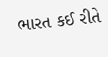ભારત કઈ રીતે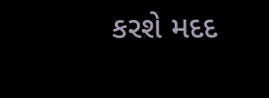કરશે મદદ